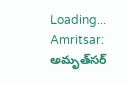Loading...
Amritsar: అమృత్‌సర్‌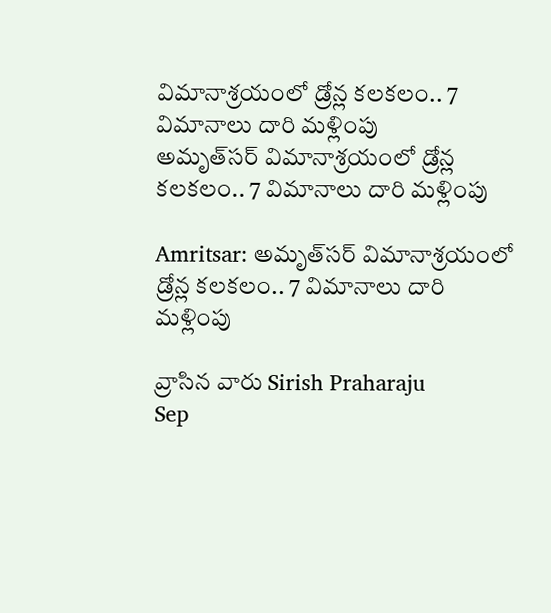విమానాశ్రయంలో డ్రోన్ల కలకలం.. 7 విమానాలు దారి మళ్లింపు
అమృత్‌సర్‌ విమానాశ్రయంలో డ్రోన్ల కలకలం.. 7 విమానాలు దారి మళ్లింపు

Amritsar: అమృత్‌సర్‌ విమానాశ్రయంలో డ్రోన్ల కలకలం.. 7 విమానాలు దారి మళ్లింపు

వ్రాసిన వారు Sirish Praharaju
Sep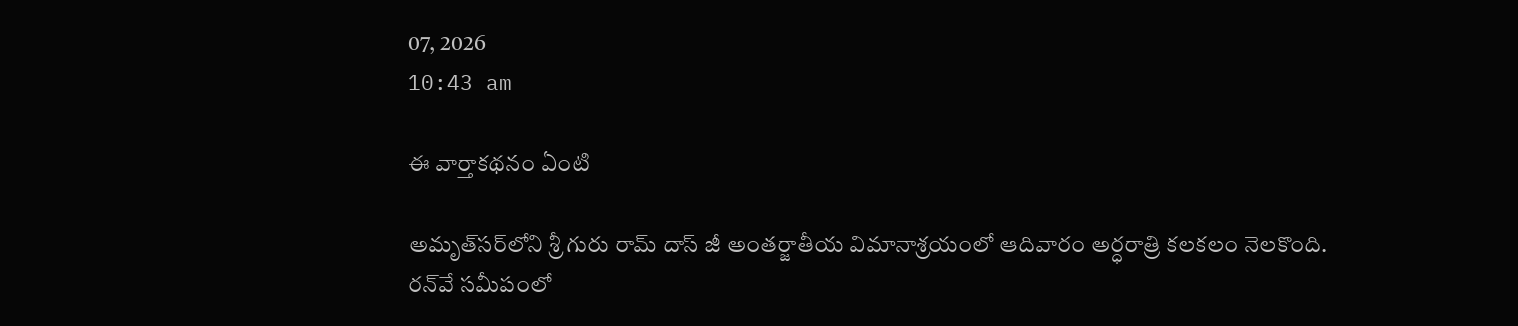07, 2026
10:43 am

ఈ వార్తాకథనం ఏంటి

అమృత్‌సర్‌లోని శ్రీ గురు రామ్‌ దాస్‌ జీ అంతర్జాతీయ విమానాశ్రయంలో ఆదివారం అర్ధరాత్రి కలకలం నెలకొంది. రన్‌వే సమీపంలో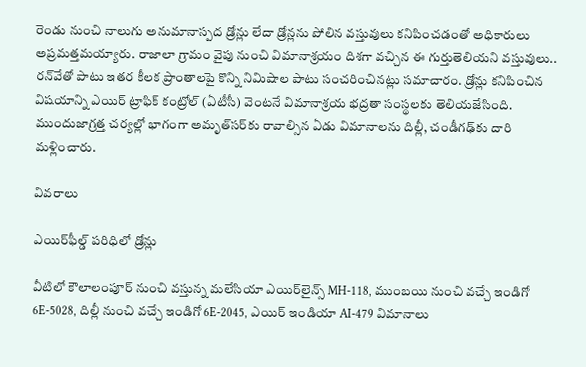రెండు నుంచి నాలుగు అనుమానాస్పద డ్రోన్లు లేదా డ్రోన్లను పోలిన వస్తువులు కనిపించడంతో అధికారులు అప్రమత్తమయ్యారు. రాజాలా గ్రామం వైపు నుంచి విమానాశ్రయం దిశగా వచ్చిన ఈ గుర్తుతెలియని వస్తువులు.. రన్‌వేతో పాటు ఇతర కీలక ప్రాంతాలపై కొన్ని నిమిషాల పాటు సంచరించినట్లు సమాచారం. డ్రోన్లు కనిపించిన విషయాన్ని ఎయిర్‌ ట్రాఫిక్‌ కంట్రోల్‌ (ఏటీసీ) వెంటనే విమానాశ్రయ భద్రతా సంస్థలకు తెలియజేసింది. ముందుజాగ్రత్త చర్యల్లో భాగంగా అమృత్‌సర్‌కు రావాల్సిన ఏడు విమానాలను దిల్లీ, చండీగఢ్‌కు దారి మళ్లించారు.

వివరాలు

ఎయిర్‌ఫీల్డ్‌ పరిధిలో డ్రోన్లు

వీటిలో కౌలాలంపూర్‌ నుంచి వస్తున్న మలేసియా ఎయిర్‌లైన్స్‌ MH-118, ముంబయి నుంచి వచ్చే ఇండిగో 6E-5028, దిల్లీ నుంచి వచ్చే ఇండిగో 6E-2045, ఎయిర్‌ ఇండియా AI-479 విమానాలు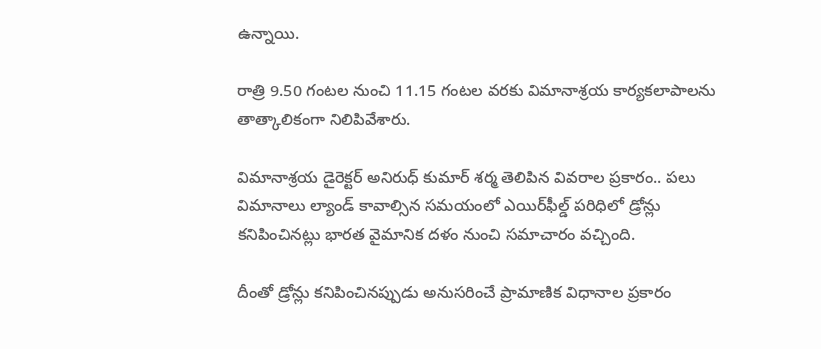ఉన్నాయి.

రాత్రి 9.50 గంటల నుంచి 11.15 గంటల వరకు విమానాశ్రయ కార్యకలాపాలను తాత్కాలికంగా నిలిపివేశారు.

విమానాశ్రయ డైరెక్టర్‌ అనిరుధ్‌ కుమార్‌ శర్మ తెలిపిన వివరాల ప్రకారం.. పలు విమానాలు ల్యాండ్‌ కావాల్సిన సమయంలో ఎయిర్‌ఫీల్డ్‌ పరిధిలో డ్రోన్లు కనిపించినట్లు భారత వైమానిక దళం నుంచి సమాచారం వచ్చింది.

దీంతో డ్రోన్లు కనిపించినప్పుడు అనుసరించే ప్రామాణిక విధానాల ప్రకారం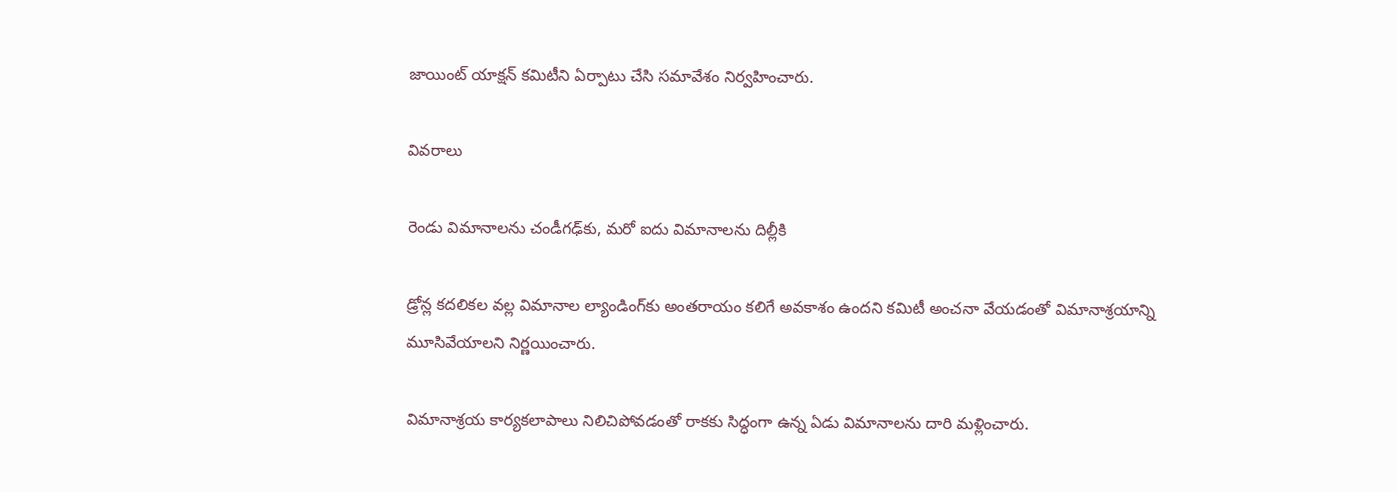జాయింట్‌ యాక్షన్‌ కమిటీని ఏర్పాటు చేసి సమావేశం నిర్వహించారు.

వివరాలు

రెండు విమానాలను చండీగఢ్‌కు, మరో ఐదు విమానాలను దిల్లీకి

డ్రోన్ల కదలికల వల్ల విమానాల ల్యాండింగ్‌కు అంతరాయం కలిగే అవకాశం ఉందని కమిటీ అంచనా వేయడంతో విమానాశ్రయాన్ని మూసివేయాలని నిర్ణయించారు.

విమానాశ్రయ కార్యకలాపాలు నిలిచిపోవడంతో రాకకు సిద్ధంగా ఉన్న ఏడు విమానాలను దారి మళ్లించారు.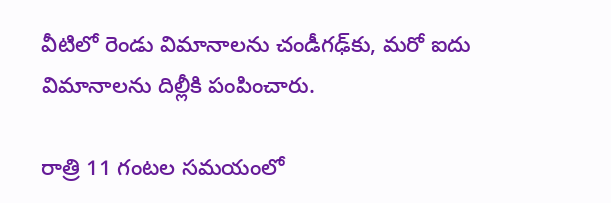వీటిలో రెండు విమానాలను చండీగఢ్‌కు, మరో ఐదు విమానాలను దిల్లీకి పంపించారు.

రాత్రి 11 గంటల సమయంలో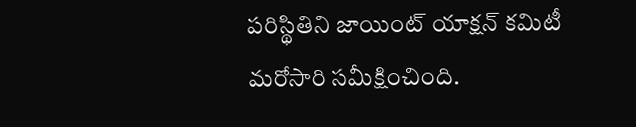పరిస్థితిని జాయింట్‌ యాక్షన్‌ కమిటీ మరోసారి సమీక్షించింది.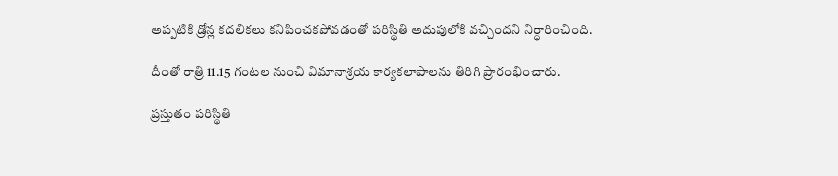అప్పటికి డ్రోన్ల కదలికలు కనిపించకపోవడంతో పరిస్థితి అదుపులోకి వచ్చిందని నిర్ధారించింది.

దీంతో రాత్రి 11.15 గంటల నుంచి విమానాశ్రయ కార్యకలాపాలను తిరిగి ప్రారంభించారు.

ప్రస్తుతం పరిస్థితి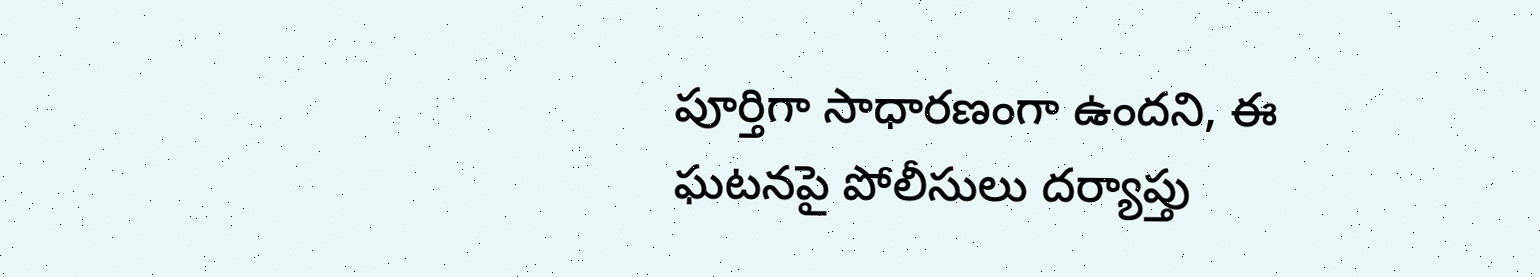పూర్తిగా సాధారణంగా ఉందని, ఈ ఘటనపై పోలీసులు దర్యాప్తు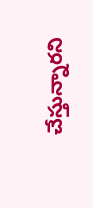చేస్తున్నారని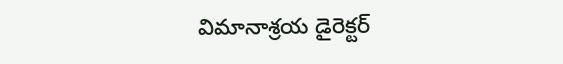విమానాశ్రయ డైరెక్టర్‌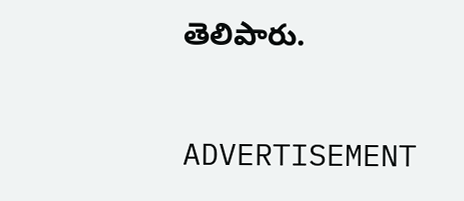తెలిపారు.

ADVERTISEMENT